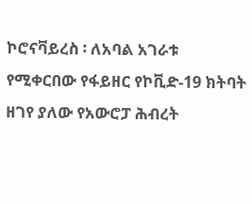ኮሮናቫይረስ ፡ ለአባል አገራቱ የሚቀርበው የፋይዘር የኮቪድ-19 ክትባት ዘገየ ያለው የአውሮፓ ሕብረት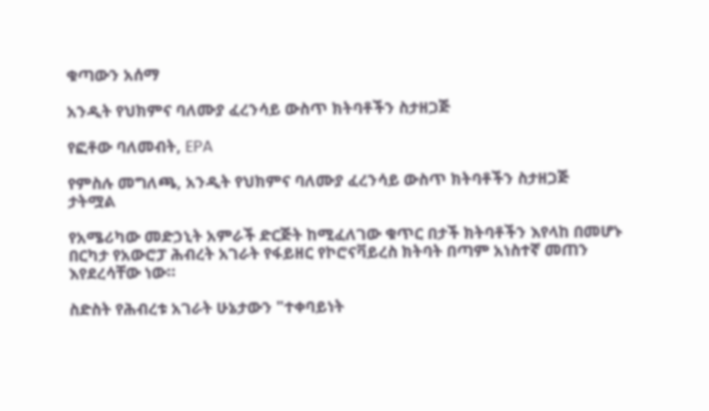ቁጣውን አሰማ

አንዲት የህክምና ባለሙያ ፈረንሳይ ውስጥ ክትባቶችን ስታዘጋጅ

የፎቶው ባለመብት, EPA

የምስሉ መግለጫ, አንዲት የህክምና ባለሙያ ፈረንሳይ ውስጥ ክትባቶችን ስታዘጋጅ
ታትሟል

የአሜሪካው መድኃኒት አምራች ድርጅት ከሚፈለገው ቁጥር በታች ክትባቶችን እየላከ በመሆኑ በርካታ የአውሮፓ ሕብረት አገራት የፋይዘር የኮሮናቫይረስ ክትባት በጣም አነስተኛ መጠን እየደረሳቸው ነው።

ስድስት የሕብረቱ አገራት ሁኔታውን "ተቀባይነት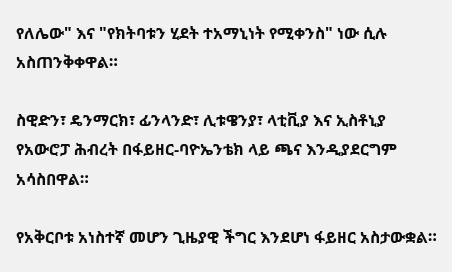የለሌው" እና "የክትባቱን ሂደት ተአማኒነት የሚቀንስ" ነው ሲሉ አስጠንቅቀዋል።

ስዊድን፣ ዴንማርክ፣ ፊንላንድ፣ ሊቱዌንያ፣ ላቲቪያ እና ኢስቶኒያ የአውሮፓ ሕብረት በፋይዘር-ባዮኤንቴክ ላይ ጫና እንዲያደርግም አሳስበዋል።

የአቅርቦቱ አነስተኛ መሆን ጊዜያዊ ችግር እንደሆነ ፋይዘር አስታውቋል።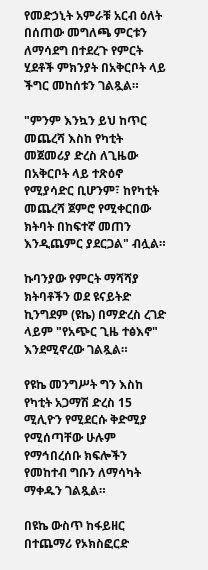የመድኃኒት አምራቹ አርብ ዕለት በሰጠው መግለጫ ምርቱን ለማሳደግ በተደረጉ የምርት ሂደቶች ምክንያት በአቅርቦት ላይ ችግር መከሰቱን ገልጿል።

"ምንም እንኳን ይህ ከጥር መጨረሻ እስከ የካቲት መጀመሪያ ድረስ ለጊዜው በአቅርቦት ላይ ተጽዕኖ የሚያሳድር ቢሆንም፣ ከየካቲት መጨረሻ ጀምሮ የሚቀርበው ክትባት በከፍተኛ መጠን እንዲጨምር ያደርጋል" ብሏል።

ኩባንያው የምርት ማሻሻያ ክትባቶችን ወደ ዩናይትድ ኪንግደም (ዩኬ) በማድረስ ረገድ ላይም "የአጭር ጊዜ ተፅእኖ" እንደሚኖረው ገልጿል።

የዩኬ መንግሥት ግን እስከ የካቲት አጋማሽ ድረስ 15 ሚሊዮን የሚደርሱ ቅድሚያ የሚሰጣቸው ሁሉም የማኅበረሰቡ ክፍሎችን የመከተብ ግቡን ለማሳካት ማቀዱን ገልጿል።

በዩኬ ውስጥ ከፋይዘር በተጨማሪ የኦክስፎርድ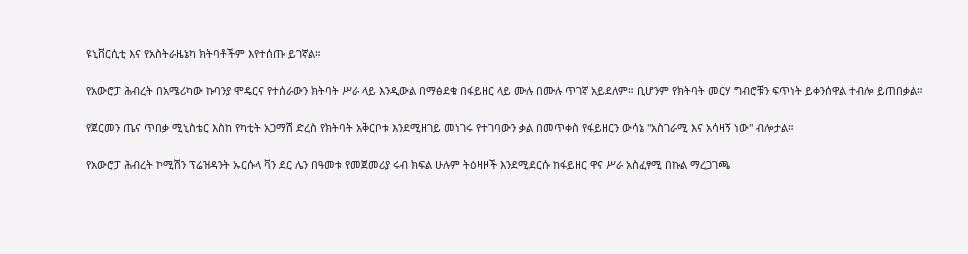ዩኒቨርሲቲ እና የአስትራዜኔካ ክትባቶችም እየተሰጡ ይገኛል።

የአውሮፓ ሕብረት በአሜሪካው ኩባንያ ሞዴርና የተሰራውን ክትባት ሥራ ላይ እንዲውል በማፅደቁ በፋይዘር ላይ ሙሉ በሙሉ ጥገኛ አይደለም። ቢሆንም የክትባት መርሃ ግብሮቹን ፍጥነት ይቀንሰዋል ተብሎ ይጠበቃል።

የጀርመን ጤና ጥበቃ ሚኒስቴር እስከ የካቲት አጋማሽ ድረስ የክትባት አቅርቦቱ እንደሚዘገይ መነገሩ የተገባውን ቃል በመጥቀስ የፋይዘርን ውሳኔ "አስገራሚ እና አሳዛኝ ነው" ብሎታል።

የአውሮፓ ሕብረት ኮሚሽን ፕሬዝዳንት ኡርሱላ ቫን ደር ሌን በዓመቱ የመጀመሪያ ሩብ ክፍል ሁሉም ትዕዛዞች እንደሚደርሱ ከፋይዘር ዋና ሥራ አስፈፃሚ በኩል ማረጋገጫ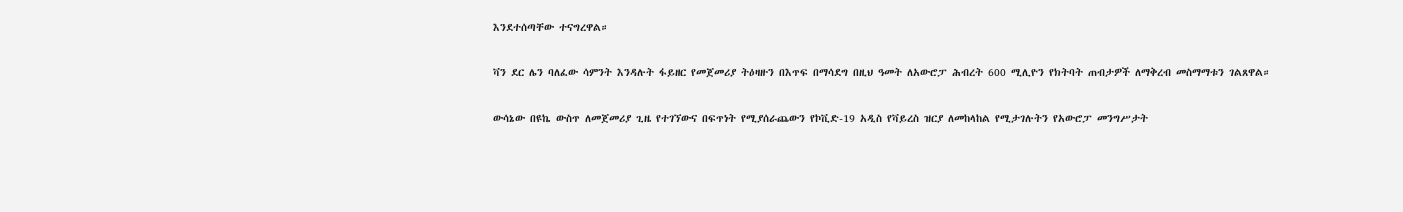እንደተሰጣቸው ተናግረዋል።

ቫን ደር ሌን ባለፈው ሳምንት እንዳሉት ፋይዘር የመጀመሪያ ትዕዛዙን በእጥፍ በማሳደግ በዚህ ዓመት ለአውሮፓ ሕብረት 600 ሚሊዮን የክትባት ጠብታዎች ለማቅረብ መስማማቱን ገልጸዋል።

ውሳኔው በዩኬ ውስጥ ለመጀመሪያ ጊዜ የተገኘውና በፍጥነት የሚያሰራጨውን የኮቪድ-19 አዲስ የቫይረስ ዝርያ ለመከላከል የሚታገሉትን የአውሮፓ መንግሥታት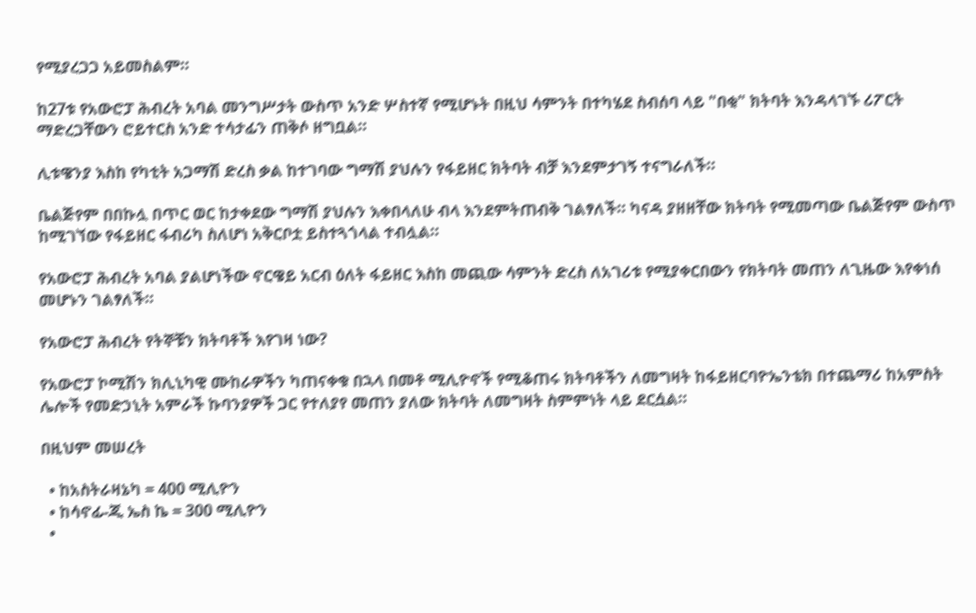የሚያረጋጋ አይመስልም።

ከ27ቱ የአውሮፓ ሕብረት አባል መንግሥታት ውስጥ አንድ ሦስተኛ የሚሆኑት በዚህ ሳምንት በተካሄደ ስብሰባ ላይ "በቂ" ክትባት እንዳላገኙ ሪፖርት ማድረጋቸውን ሮይተርስ አንድ ተሳታፊን ጠቅሶ ዘግቧል።

ሊቱዌንያ እስከ የካቲት አጋማሽ ድረስ ቃል ከተገባው ግማሽ ያህሉን የፋይዘር ክትባት ብቻ እንደምታገኝ ተናግራለች።

ቤልጅየም በበኩሏ በጥር ወር ከታቀደው ግማሽ ያህሉን እቀበላለሁ ብላ እንደምትጠብቅ ገልፃለች። ካናዳ ያዘዘቸው ክትባት የሚመጣው ቤልጅየም ውስጥ ከሚገኘው የፋይዘር ፋብሪካ ስለሆነ አቅርቦቷ ይስተጓጎላል ተብሏል።

የአውሮፓ ሕብረት አባል ያልሆነችው ኖርዌይ አርብ ዕለት ፋይዘር እስከ መጪው ሳምንት ድረስ ለአገሪቱ የሚያቀርበውን የክትባት መጠን ለጊዜው እየቀነሰ መሆኑን ገልፃለች።

የአውሮፓ ሕብረት የትኞቹን ክትባቶች እየገዛ ነው?

የአውሮፓ ኮሚሽን ክሊኒካዊ ሙከራዎችን ካጠናቀቁ በኋላ በመቶ ሚሊዮኖች የሚቆጠሩ ክትባቶችን ለመግዛት ከፋይዘርባዮኤንቴክ በተጨማሪ ከአምስት ሌሎች የመድኃኒት አምራች ኩባንያዎች ጋር የተለያየ መጠን ያለው ክትባት ለመግዛት ስምምነት ላይ ደርሷል።

በዚህም መሠረት

  • ከአስትራዛኔካ = 400 ሚሊዮን
  • ከሳኖፊ-ጂ ኤስ ኬ = 300 ሚሊዮን
  •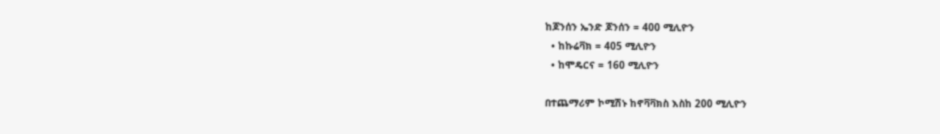ከጆንሰን ኤንድ ጆንሰን = 400 ሚሊዮን
  • ከኩሬቫክ = 405 ሚሊዮን
  • ከሞዴርና = 160 ሚሊዮን

በተጨማሪም ኮሚሽኑ ከኖቫቫክስ እስከ 200 ሚሊዮን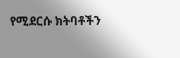የሚደርሱ ክትባቶችን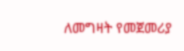ለመግዛት የመጀመሪያ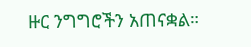ዙር ንግግሮችን አጠናቋል።